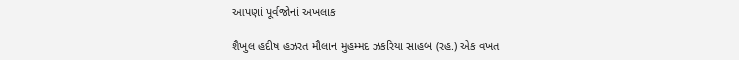આપણાં પૂર્વજોનાં અખલાક

શૈખુલ હદીષ હઝરત મૌલાન મુહમ્મદ ઝકરિયા સાહબ (રહ.) એક વખત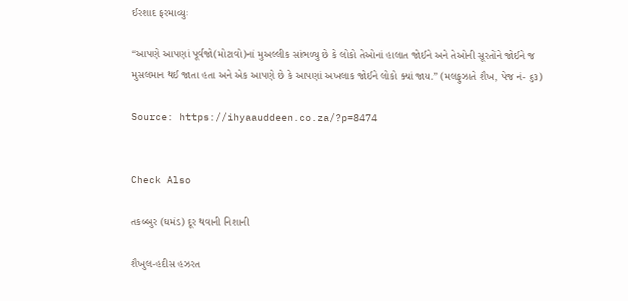ઈરશાદ ફરમાવ્યુઃ

“આપણે આપણાં પૂર્વજો(મોટાવો)નાં મુઅલ્લીક સાંભળ્યુ છે કે લોકો તેઓનાં હાલાત જોઈને અને તેઓની સૂરતોંને જોઈને જ મુસલમાન થઈ જાતા હતા અને એક આપણે છે કે આપણાં અખલાક જોઈને લોકો ક્યાં જાય.” (મલફુઝાતે શૈખ, પેજ નં- ૬૩)

Source: https://ihyaauddeen.co.za/?p=8474


Check Also

તકબ્બુર (ઘમંડ) દૂર થવાની નિશાની

શૈખુલ-હદીસ હઝરત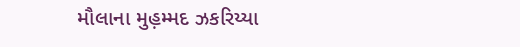મૌલાના મુહ઼મ્મદ ઝકરિય્યા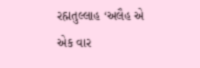રહ઼્મતુલ્લાહ ‘અલૈહ એ એક વાર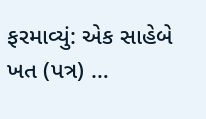ફરમાવ્યું: એક સાહેબે ખત (પત્ર) …